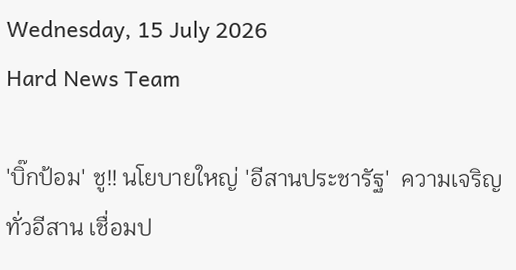Wednesday, 15 July 2026
Hard News Team

'บิ๊กป้อม' ชู!! นโยบายใหญ่ 'อีสานประชารัฐ'  ความเจริญทั่วอีสาน เชื่อมป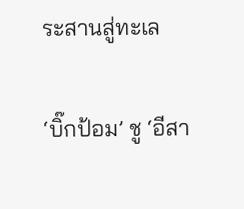ระสานสู่ทะเล

‘บิ๊กป้อม’ ชู ‘อีสา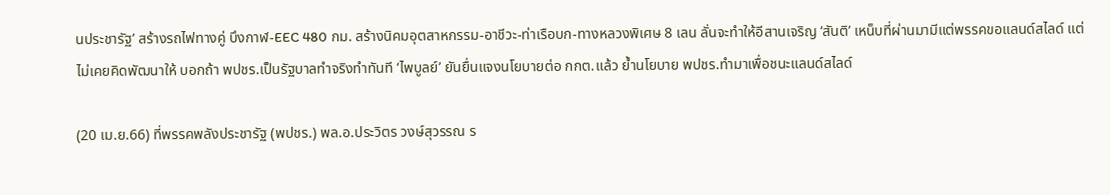นประชารัฐ’ สร้างรถไฟทางคู่ บึงกาฬ-EEC 480 กม. สร้างนิคมอุตสาหกรรม-อาชีวะ-ท่าเรือบก-ทางหลวงพิเศษ 8 เลน ลั่นจะทำให้อีสานเจริญ ‘สันติ’ เหน็บที่ผ่านมามีแต่พรรคขอแลนด์สไลด์ แต่ไม่เคยคิดพัฒนาให้ บอกถ้า พปชร.เป็นรัฐบาลทำจริงทำทันที ‘ไพบูลย์’ ยันยื่นแจงนโยบายต่อ กกต.แล้ว ย้ำนโยบาย พปชร.ทำมาเพื่อชนะแลนด์สไลด์

(20 เม.ย.66) ที่พรรคพลังประชารัฐ (พปชร.) พล.อ.ประวิตร วงษ์สุวรรณ ร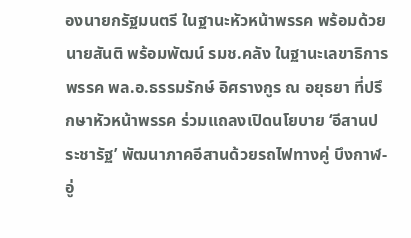องนายกรัฐมนตรี ในฐานะหัวหน้าพรรค พร้อมด้วย นายสันติ พร้อมพัฒน์ รมช.คลัง ในฐานะเลขาธิการพรรค พล.อ.ธรรมรักษ์ อิศรางกูร ณ อยุธยา ที่ปรึกษาหัวหน้าพรรค ร่วมแถลงเปิดนโยบาย ‘อีสานประชารัฐ’ พัฒนาภาคอีสานด้วยรถไฟทางคู่ บึงกาฬ-อู่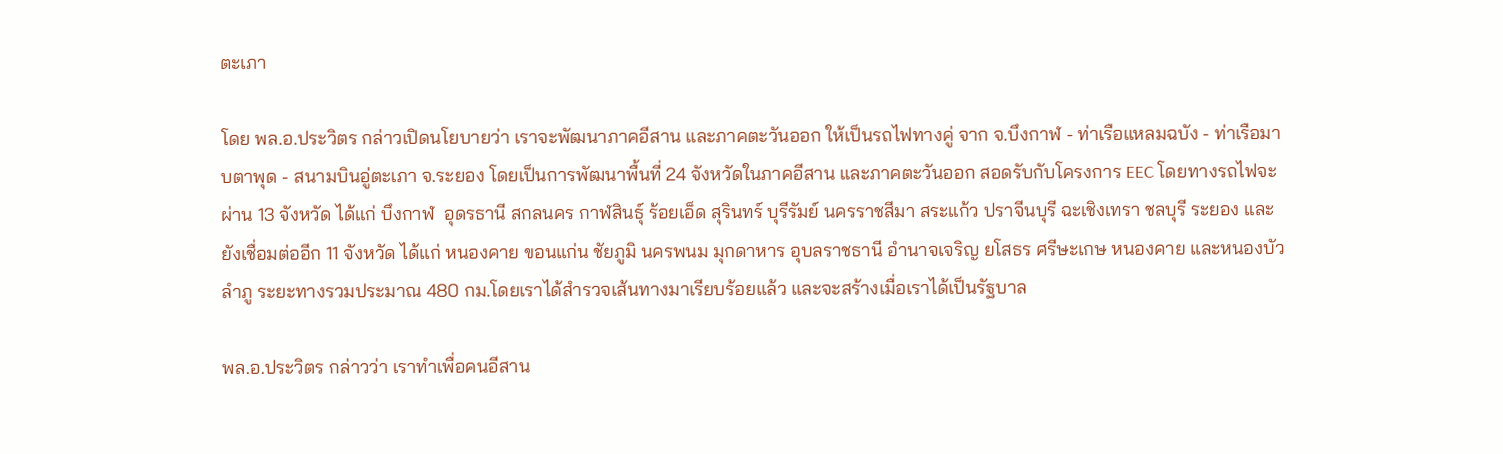ตะเภา

โดย พล.อ.ประวิตร กล่าวเปิดนโยบายว่า เราจะพัฒนาภาคอีสาน และภาคตะวันออก ให้เป็นรถไฟทางคู่ จาก จ.บึงกาฬ - ท่าเรือแหลมฉบัง - ท่าเรือมาบตาพุด - สนามบินอู่ตะเภา จ.ระยอง โดยเป็นการพัฒนาพื้นที่ 24 จังหวัดในภาคอีสาน และภาคตะวันออก สอดรับกับโครงการ EEC โดยทางรถไฟจะผ่าน 13 จังหวัด ได้แก่ บึงกาฬ  อุดรธานี สกลนคร กาฬสินธุ์ ร้อยเอ็ด สุรินทร์ บุรีรัมย์ นครราชสีมา สระแก้ว ปราจีนบุรี ฉะเชิงเทรา ชลบุรี ระยอง และยังเชื่อมต่ออีก 11 จังหวัด ได้แก่ หนองคาย ขอนแก่น ชัยภูมิ นครพนม มุกดาหาร อุบลราชธานี อำนาจเจริญ ยโสธร ศรีษะเกษ หนองคาย และหนองบัวลำภู ระยะทางรวมประมาณ 480 กม.โดยเราได้สำรวจเส้นทางมาเรียบร้อยแล้ว และจะสร้างเมื่อเราได้เป็นรัฐบาล

พล.อ.ประวิตร กล่าวว่า เราทำเพื่อคนอีสาน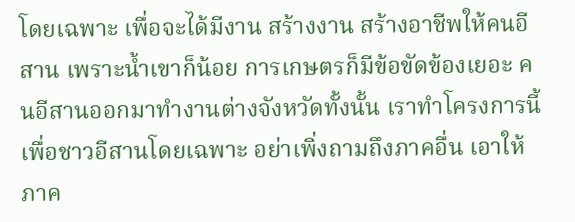โดยเฉพาะ เพื่อจะได้มีงาน สร้างงาน สร้างอาชีพให้คนอีสาน เพราะน้ำเขาก็น้อย การเกษตรก็มีข้อขัดข้องเยอะ คนอีสานออกมาทำงานต่างจังหวัดทั้งนั้น เราทำโครงการนี้เพื่อชาวอีสานโดยเฉพาะ อย่าเพิ่งถามถึงภาคอื่น เอาให้ภาค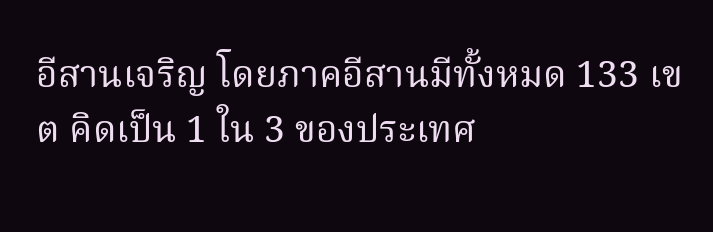อีสานเจริญ โดยภาคอีสานมีทั้งหมด 133 เขต คิดเป็น 1 ใน 3 ของประเทศ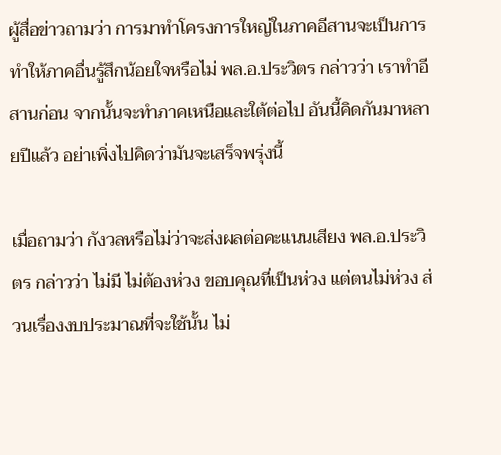ผู้สื่อข่าวถามว่า การมาทำโครงการใหญ่ในภาคอีสานจะเป็นการทำให้ภาคอื่นรู้สึกน้อยใจหรือไม่ พล.อ.ประวิตร กล่าวว่า เราทำอีสานก่อน จากนั้นจะทำภาคเหนือและใต้ต่อไป อันนี้คิดกันมาหลายปีแล้ว อย่าเพิ่งไปคิดว่ามันจะเสร็จพรุ่งนี้

เมื่อถามว่า กังวลหรือไม่ว่าจะส่งผลต่อคะแนนเสียง พล.อ.ประวิตร กล่าวว่า ไม่มี ไม่ต้องห่วง ขอบคุณที่เป็นห่วง แต่ตนไม่ห่วง ส่วนเรื่องงบประมาณที่จะใช้นั้น ไม่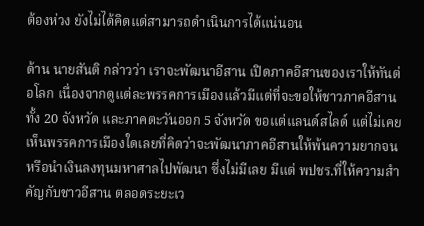ต้องห่วง ยังไม่ได้คิดแต่สามารถดำเนินการได้แน่นอน

ด้าน นายสันติ กล่าวว่า เราจะพัฒนาอีสาน เปิดภาคอีสานของเราให้ทันต่อโลก เนื่องจากดูแต่ละพรรคการเมืองแล้วมีแต่ที่จะขอให้ชาวภาคอีสานทั้ง 20 จังหวัด และภาคตะวันออก 5 จังหวัด ขอแต่แลนด์สไลด์ แต่ไม่เคยเห็นพรรคการเมืองใดเลยที่คิดว่าจะพัฒนาภาคอีสานให้พ้นความยากจน หรือนำเงินลงทุนมหาศาลไปพัฒนา ซึ่งไม่มีเลย มีแต่ พปชร.ที่ให้ความสำคัญกับชาวอีสาน ตลอดระยะเว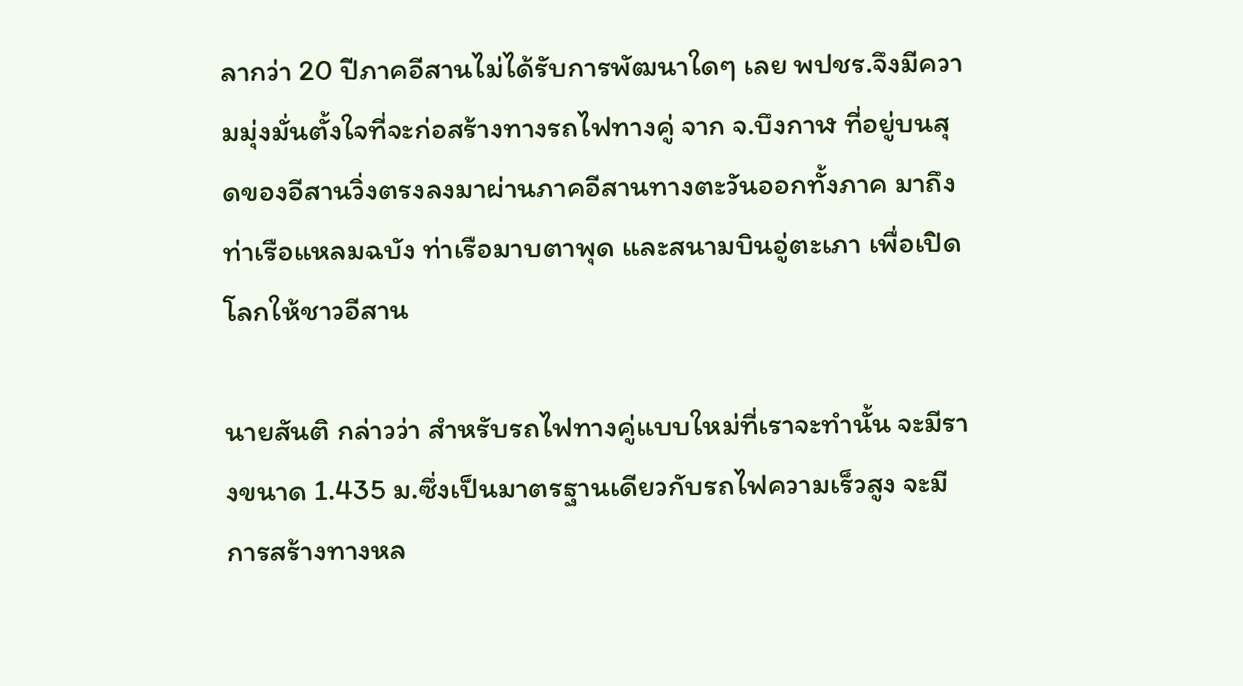ลากว่า 20 ปีภาคอีสานไม่ได้รับการพัฒนาใดๆ เลย พปชร.จึงมีความมุ่งมั่นตั้งใจที่จะก่อสร้างทางรถไฟทางคู่ จาก จ.บึงกาฬ ที่อยู่บนสุดของอีสานวิ่งตรงลงมาผ่านภาคอีสานทางตะวันออกทั้งภาค มาถึงท่าเรือแหลมฉบัง ท่าเรือมาบตาพุด และสนามบินอู่ตะเภา เพื่อเปิดโลกให้ชาวอีสาน

นายสันติ กล่าวว่า สำหรับรถไฟทางคู่แบบใหม่ที่เราจะทำนั้น จะมีรางขนาด 1.435 ม.ซึ่งเป็นมาตรฐานเดียวกับรถไฟความเร็วสูง จะมีการสร้างทางหล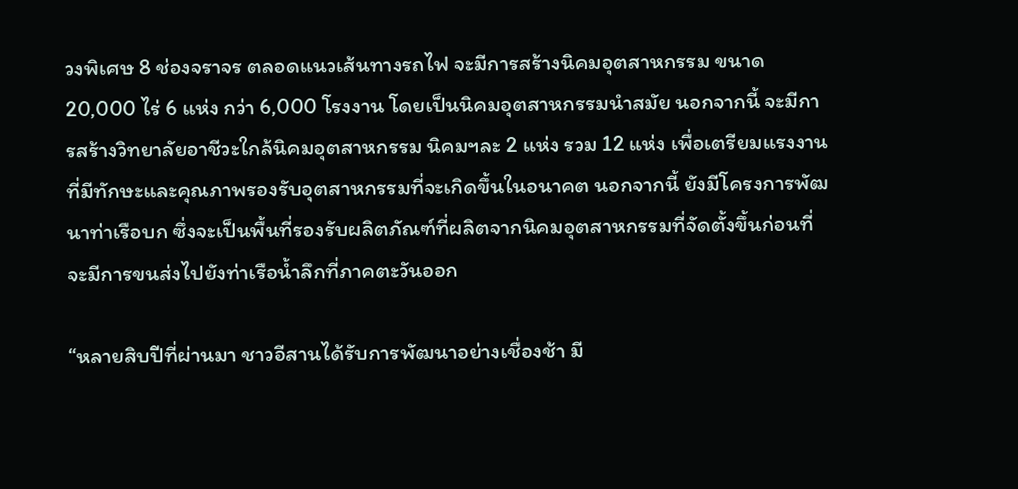วงพิเศษ 8 ช่องจราจร ตลอดแนวเส้นทางรถไฟ จะมีการสร้างนิคมอุตสาหกรรม ขนาด 20,000 ไร่ 6 แห่ง กว่า 6,000 โรงงาน โดยเป็นนิคมอุตสาหกรรมนำสมัย นอกจากนี้ จะมีการสร้างวิทยาลัยอาชีวะใกล้นิคมอุตสาหกรรม นิคมฯละ 2 แห่ง รวม 12 แห่ง เพื่อเตรียมแรงงานที่มีทักษะและคุณภาพรองรับอุตสาหกรรมที่จะเกิดขึ้นในอนาคต นอกจากนี้ ยังมีโครงการพัฒนาท่าเรือบก ซึ่งจะเป็นพื้นที่รองรับผลิตภัณฑ์ที่ผลิตจากนิคมอุตสาหกรรมที่จัดตั้งขึ้นก่อนที่จะมีการขนส่งไปยังท่าเรือน้ำลึกที่ภาคตะวันออก

“หลายสิบปีที่ผ่านมา ชาวอีสานได้รับการพัฒนาอย่างเชื่องช้า มี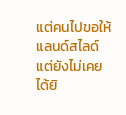แต่คนไปขอให้แลนด์สไลด์ แต่ยังไม่เคยได้ยิ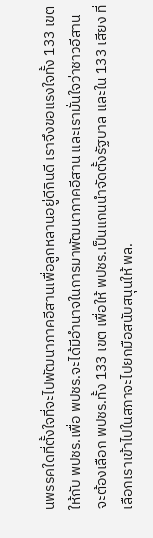นพรรคใดที่ตั้งใจที่จะไปพัฒนาภาคอีสานเพื่อลูกหลานอยู่ดีกินดี เราจึงขอแรงใจทั้ง 133 เขตให้กับ พปชร.เพื่อ พปชร.จะได้มีอำนาจในการมาพัฒนาภาคอีสาน และเรามั่นใจว่าชาวอีสานจะต้องเลือก พปชร.ทั้ง 133 เขต เพื่อให้ พปชร.เป็นแกนนำจัดตั้งรัฐบาล และใน 133 เสียง ที่เลือกเราเข้าไปในสภาจะไปยกมือสนับสนุนให้ พล.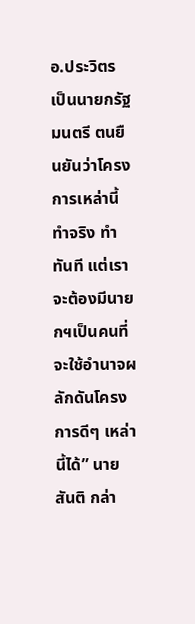อ.ประวิตร เป็นนายกรัฐมนตรี ตนยืนยันว่าโครงการเหล่านี้ทำจริง ทำทันที แต่เราจะต้องมีนายกฯเป็นคนที่จะใช้อำนาจผลักดันโครงการดีๆ เหล่านี้ได้” นายสันติ กล่า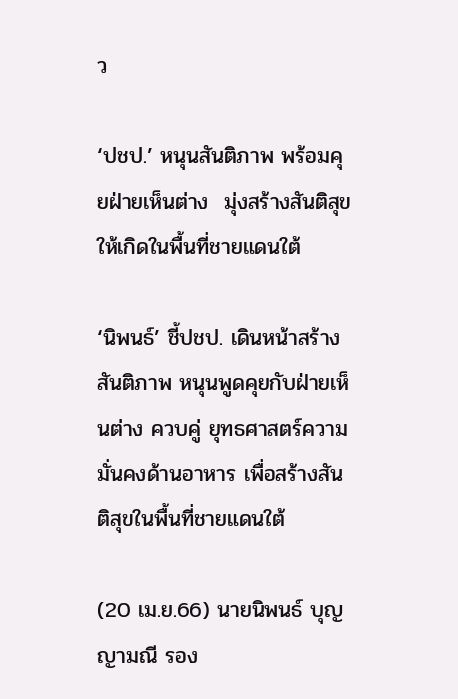ว

‘ปชป.’ หนุนสันติภาพ พร้อมคุยฝ่ายเห็นต่าง  มุ่งสร้างสันติสุขให้เกิดในพื้นที่ชายแดนใต้

‘นิพนธ์’ ชี้ปชป. เดินหน้าสร้างสันติภาพ หนุนพูดคุยกับฝ่ายเห็นต่าง ควบคู่ ยุทธศาสตร์ความมั่นคงด้านอาหาร เพื่อสร้างสันติสุขในพื้นที่ชายแดนใต้

(20 เม.ย.66) นายนิพนธ์ บุญญามณี รอง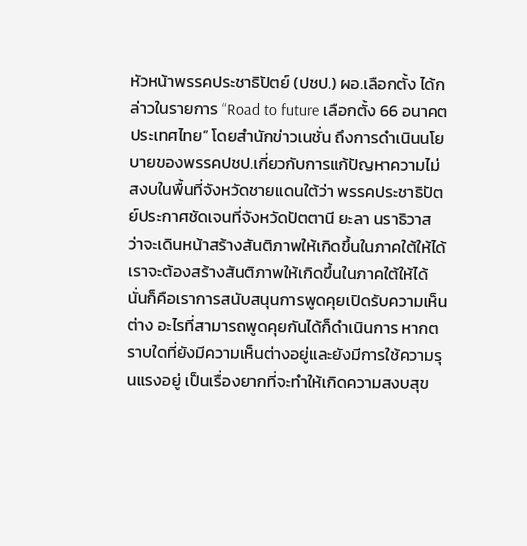หัวหน้าพรรคประชาธิปัตย์ (ปชป.) ผอ.เลือกตั้ง ได้กล่าวในรายการ “Road to future เลือกตั้ง 66 อนาคตประเทศไทย” โดยสำนักข่าวเนชั่น ถึงการดำเนินนโยบายของพรรคปชป.เกี่ยวกับการแก้ปัญหาความไม่สงบในพื้นที่จังหวัดชายแดนใต้ว่า พรรคประชาธิปัตย์ประกาศชัดเจนที่จังหวัดปัตตานี ยะลา นราธิวาส ว่าจะเดินหน้าสร้างสันติภาพให้เกิดขึ้นในภาคใต้ให้ได้ เราจะต้องสร้างสันติภาพให้เกิดขึ้นในภาคใต้ให้ได้ นั่นก็คือเราการสนับสนุนการพูดคุยเปิดรับความเห็นต่าง อะไรที่สามารถพูดคุยกันได้ก็ดำเนินการ หากตราบใดที่ยังมีความเห็นต่างอยู่และยังมีการใช้ความรุนแรงอยู่ เป็นเรื่องยากที่จะทำให้เกิดความสงบสุข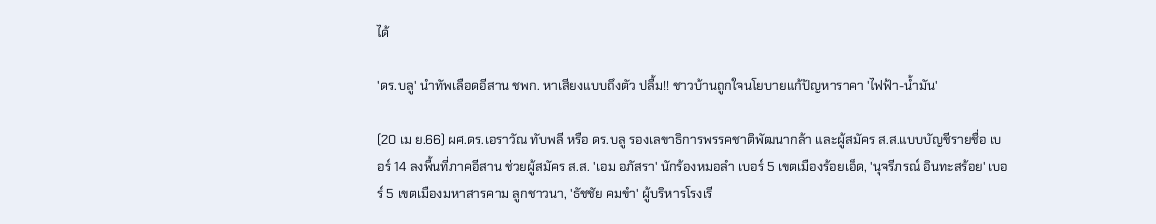ได้

'ดร.บลู' นำทัพเลือดอีสาน ชพก. หาเสียงแบบถึงตัว ปลื้ม!! ชาวบ้านถูกใจนโยบายแก้ปัญหาราคา 'ไฟฟ้า-น้ำมัน'

(20 เม ย.66) ผศ.ดร.เอราวัณ ทับพลี หรือ ดร.บลู รองเลขาธิการพรรคชาติพัฒนากล้า และผู้สมัคร ส.ส.แบบบัญชีรายชื่อ เบอร์ 14 ลงพื้นที่ภาคอีสาน ช่วยผู้สมัคร ส.ส. 'เอม อภัสรา' นักร้องหมอลำ เบอร์ 5 เขตเมืองร้อยเอ็ด, 'นุจรีภรณ์ อินทะสร้อย' เบอร์ 5 เขตเมืองมหาสารคาม ลูกชาวนา, 'ธัชชัย คมขำ' ผู้บริหารโรงเรี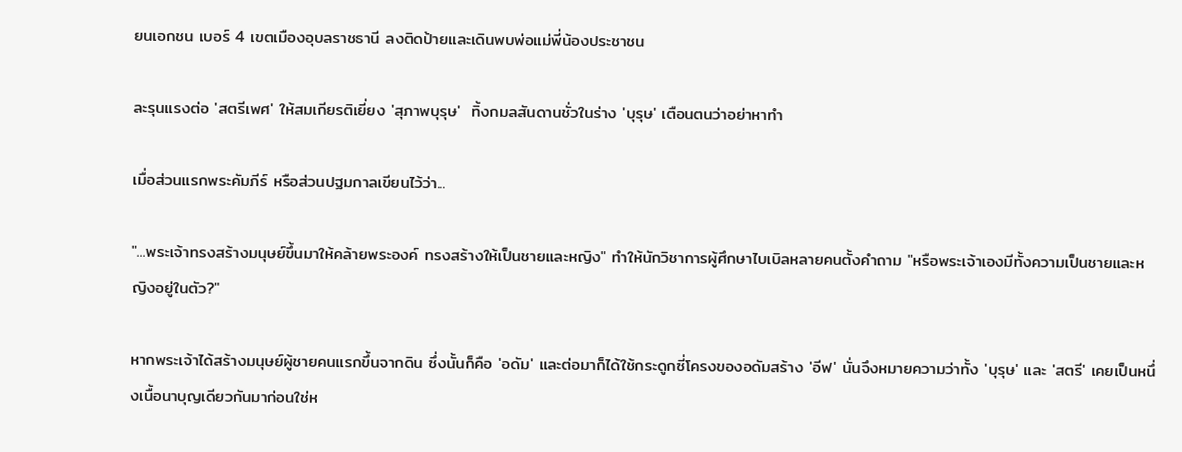ยนเอกชน เบอร์ 4 เขตเมืองอุบลราชธานี ลงติดป้ายและเดินพบพ่อแม่พี่น้องประชาชน

ละรุนแรงต่อ 'สตรีเพศ' ให้สมเกียรติเยี่ยง 'สุภาพบุรุษ'  ทิ้งกมลสันดานชั่วในร่าง 'บุรุษ' เตือนตนว่าอย่าหาทำ

เมื่อส่วนแรกพระคัมภีร์ หรือส่วนปฐมกาลเขียนไว้ว่า...

"...พระเจ้าทรงสร้างมนุษย์ขึ้นมาให้คล้ายพระองค์ ทรงสร้างให้เป็นชายและหญิง" ทำให้นักวิชาการผู้ศึกษาไบเบิลหลายคนตั้งคำถาม "หรือพระเจ้าเองมีทั้งความเป็นชายและหญิงอยู่ในตัว?"

หากพระเจ้าได้สร้างมนุษย์ผู้ชายคนแรกขึ้นจากดิน ซึ่งนั้นก็คือ 'อดัม' และต่อมาก็ได้ใช้กระดูกซี่โครงของอดัมสร้าง 'อีฟ' นั่นจึงหมายความว่าทั้ง 'บุรุษ' และ 'สตรี' เคยเป็นหนึ่งเนื้อนาบุญเดียวกันมาก่อนใช่ห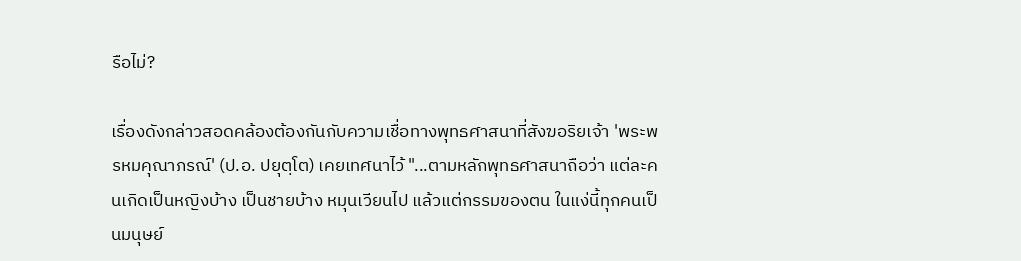รือไม่?

เรื่องดังกล่าวสอดคล้องต้องกันกับความเชื่อทางพุทธศาสนาที่สังฆอริยเจ้า 'พระพรหมคุณาภรณ์' (ป.อ. ปยุตฺโต) เคยเทศนาไว้ "...ตามหลักพุทธศาสนาถือว่า แต่ละคนเกิดเป็นหญิงบ้าง เป็นชายบ้าง หมุนเวียนไป แล้วแต่กรรมของตน ในแง่นี้ทุกคนเป็นมนุษย์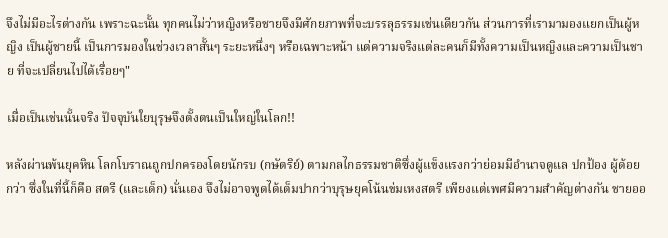จึงไม่มีอะไรต่างกัน เพราะฉะนั้น ทุกคนไม่ว่าหญิงหรือชายจึงมีศักยภาพที่จะบรรลุธรรมเช่นเดียวกัน ส่วนการที่เรามามองแยกเป็นผู้หญิง เป็นผู้ชายนี้ เป็นการมองในช่วงเวลาสั้นๆ ระยะหนึ่งๆ หรือเฉพาะหน้า แต่ความจริงแต่ละคนก็มีทั้งความเป็นหญิงและความเป็นชาย ที่จะเปลี่ยนไปได้เรื่อยๆ"

เมื่อเป็นเช่นนั้นจริง ปัจจุบันใยบุรุษจึงตั้งตนเป็นใหญ่ในโลก!!

หลังผ่านพ้นยุคหิน โลกโบราณถูกปกครองโดยนักรบ (กษัตริย์) ตามกลไกธรรมชาติซึ่งผู้แข็งแรงกว่าย่อมมีอำนาจดูแล ปกป้อง ผู้ด้อยกว่า ซึ่งในที่นี้ก็คือ สตรี (และเด็ก) นั่นเอง จึงไม่อาจพูดได้เต็มปากว่าบุรุษยุคโน้นข่มเหงสตรี เพียงแต่เพศมีความสำคัญต่างกัน ชายออ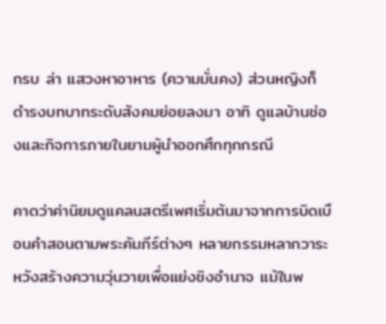กรบ ล่า แสวงหาอาหาร (ความมั่นคง) ส่วนหญิงก็ดำรงบทบาทระดับสังคมย่อยลงมา อาทิ ดูแลบ้านช่องและกิจการภายในยามผู้นำออกศึกทุกกรณี

คาดว่าค่านิยมดูแคลนสตรีเพศเริ่มต้นมาจากการบิดเบือนคำสอนตามพระคัมภีร์ต่างๆ หลายกรรมหลากวาระ หวังสร้างความวุ่นวายเพื่อแย่งชิงอำนาจ แม้ในพ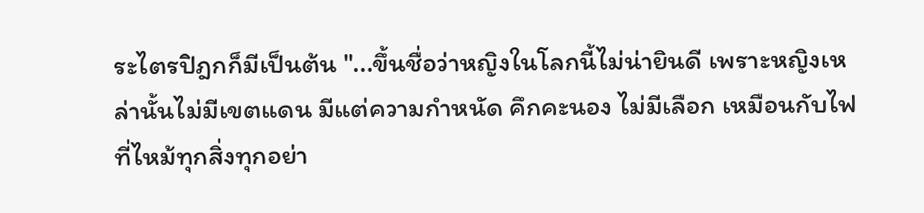ระไตรปิฎกก็มีเป็นต้น "...ขึ้นชื่อว่าหญิงในโลกนี้ไม่น่ายินดี เพราะหญิงเหล่านั้นไม่มีเขตแดน มีแต่ความกำหนัด คึกคะนอง ไม่มีเลือก เหมือนกับไฟที่ไหม้ทุกสิ่งทุกอย่า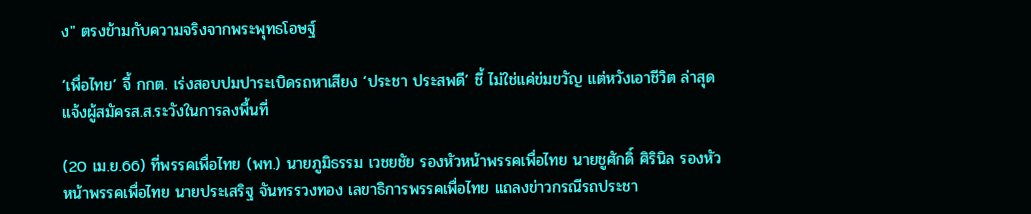ง" ตรงข้ามกับความจริงจากพระพุทธโอษฐ์

‘เพื่อไทย’ จี้ กกต. เร่งสอบปมปาระเบิดรถหาเสียง ‘ประชา ประสพดี’ ชี้ ไม่ใช่แค่ข่มขวัญ แต่หวังเอาชีวิต ล่าสุดแจ้งผู้สมัครส.ส.ระวังในการลงพื้นที่

(20 เม.ย.66) ที่พรรคเพื่อไทย (พท.) นายภูมิธรรม เวชยชัย รองหัวหน้าพรรคเพื่อไทย นายชูศักดิ์ ศิรินิล รองหัวหน้าพรรคเพื่อไทย นายประเสริฐ จันทรรวงทอง เลขาธิการพรรคเพื่อไทย แถลงข่าวกรณีรถประชา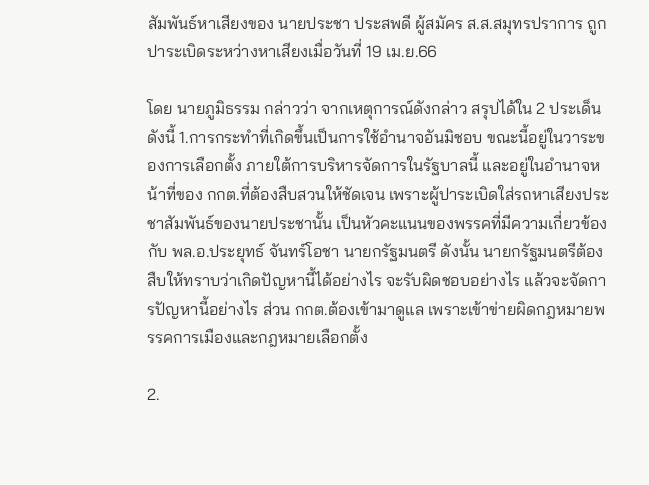สัมพันธ์หาเสียงของ นายประชา ประสพดี ผู้สมัคร ส.ส.สมุทรปราการ ถูกปาระเบิดระหว่างหาเสียงเมื่อวันที่ 19 เม.ย.66

โดย นายภูมิธรรม กล่าวว่า จากเหตุการณ์ดังกล่าว สรุปได้ใน 2 ประเด็น ดังนี้ 1.การกระทำที่เกิดขึ้นเป็นการใช้อำนาจอันมิชอบ ขณะนี้อยู่ในวาระของการเลือกตั้ง ภายใต้การบริหารจัดการในรัฐบาลนี้ และอยู่ในอำนาจหน้าที่ของ กกต.ที่ต้องสืบสวนให้ชัดเจน เพราะผู้ปาระเบิดใส่รถหาเสียงประชาสัมพันธ์ของนายประชานั้น เป็นหัวคะแนนของพรรคที่มีความเกี่ยวข้องกับ พล.อ.ประยุทธ์ จันทร์โอชา นายกรัฐมนตรี ดังนั้น นายกรัฐมนตรีต้องสืบให้ทราบว่าเกิดปัญหานี้ได้อย่างไร จะรับผิดชอบอย่างไร แล้วจะจัดการปัญหานี้อย่างไร ส่วน กกต.ต้องเข้ามาดูแล เพราะเข้าข่ายผิดกฎหมายพรรคการเมืองและกฎหมายเลือกตั้ง

2.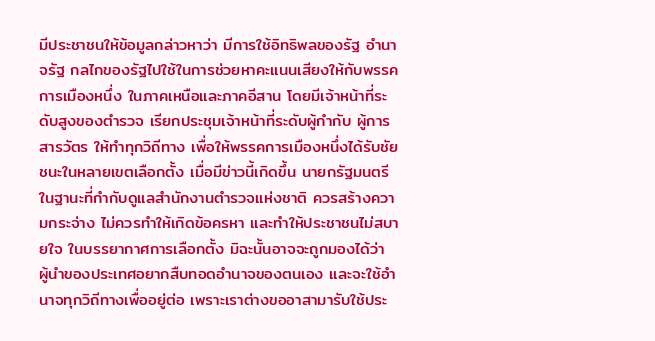มีประชาชนให้ข้อมูลกล่าวหาว่า มีการใช้อิทธิพลของรัฐ อำนาจรัฐ กลไกของรัฐไปใช้ในการช่วยหาคะแนนเสียงให้กับพรรคการเมืองหนึ่ง ในภาคเหนือและภาคอีสาน โดยมีเจ้าหน้าที่ระดับสูงของตำรวจ เรียกประชุมเจ้าหน้าที่ระดับผู้กำกับ ผู้การ สารวัตร ให้ทำทุกวิถีทาง เพื่อให้พรรคการเมืองหนึ่งได้รับชัยชนะในหลายเขตเลือกตั้ง เมื่อมีข่าวนี้เกิดขึ้น นายกรัฐมนตรี ในฐานะที่กำกับดูแลสำนักงานตำรวจแห่งชาติ ควรสร้างความกระจ่าง ไม่ควรทำให้เกิดข้อครหา และทำให้ประชาชนไม่สบายใจ ในบรรยากาศการเลือกตั้ง มิฉะนั้นอาจจะถูกมองได้ว่า ผู้นำของประเทศอยากสืบทอดอำนาจของตนเอง และจะใช้อำนาจทุกวิถีทางเพื่ออยู่ต่อ เพราะเราต่างขออาสามารับใช้ประ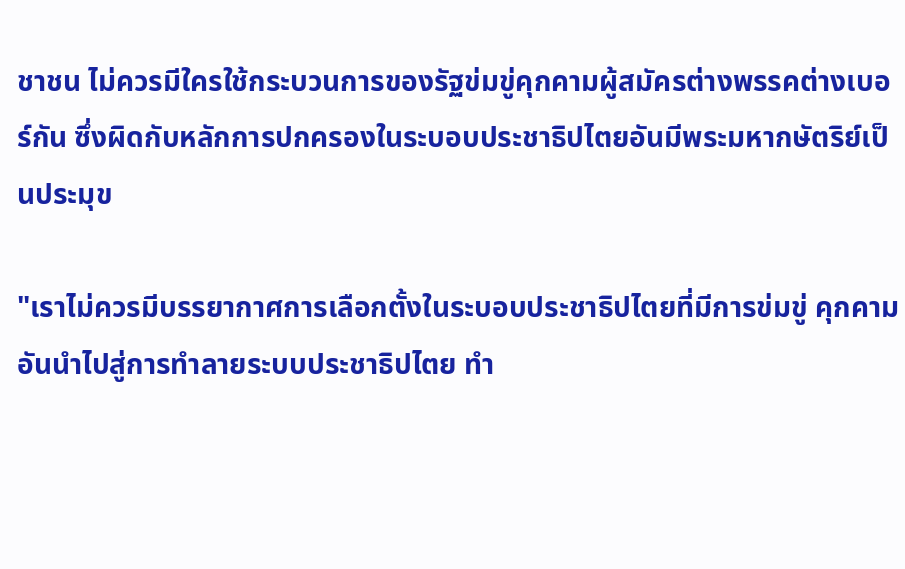ชาชน ไม่ควรมีใครใช้กระบวนการของรัฐข่มขู่คุกคามผู้สมัครต่างพรรคต่างเบอร์กัน ซึ่งผิดกับหลักการปกครองในระบอบประชาธิปไตยอันมีพระมหากษัตริย์เป็นประมุข

"เราไม่ควรมีบรรยากาศการเลือกตั้งในระบอบประชาธิปไตยที่มีการข่มขู่ คุกคาม อันนำไปสู่การทำลายระบบประชาธิปไตย ทำ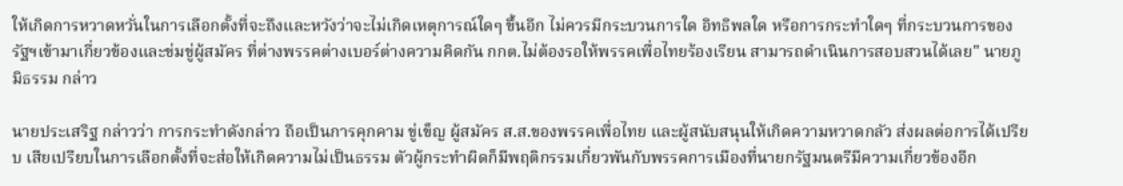ให้เกิดการหวาดหวั่นในการเลือกตั้งที่จะถึงและหวังว่าจะไม่เกิดเหตุการณ์ใดๆ ขึ้นอีก ไม่ควรมีกระบวนการใด อิทธิพลใด หรือการกระทำใดๆ ที่กระบวนการของรัฐฯเข้ามาเกี่ยวข้องและข่มขู่ผู้สมัคร ที่ต่างพรรคต่างเบอร์ต่างความคิดกัน กกต.ไม่ต้องรอให้พรรคเพื่อไทยร้องเรียน สามารถดำเนินการสอบสวนได้เลย" นายภูมิธรรม กล่าว

นายประเสริฐ กล่าวว่า การกระทำดังกล่าว ถือเป็นการคุกคาม ขู่เข็ญ ผู้สมัคร ส.ส.ของพรรคเพื่อไทย และผู้สนับสนุนให้เกิดความหวาดกลัว ส่งผลต่อการได้เปรียบ เสียเปรียบในการเลือกตั้งที่จะส่อให้เกิดความไม่เป็นธรรม ตัวผู้กระทำผิดก็มีพฤติกรรมเกี่ยวพันกับพรรคการเมืองที่นายกรัฐมนตรีมีความเกี่ยวข้องอีก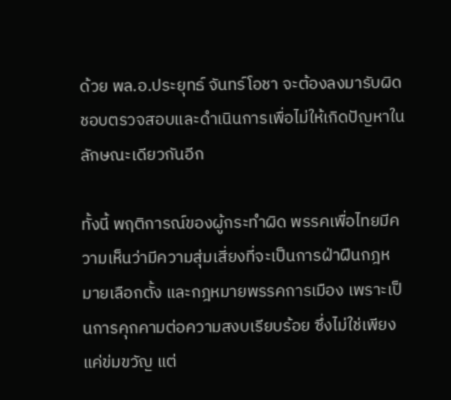ด้วย พล.อ.ประยุทธ์ จันทร์โอชา จะต้องลงมารับผิดชอบตรวจสอบและดำเนินการเพื่อไม่ให้เกิดปัญหาในลักษณะเดียวกันอีก

ทั้งนี้ พฤติการณ์ของผู้กระทำผิด พรรคเพื่อไทยมีความเห็นว่ามีความสุ่มเสี่ยงที่จะเป็นการฝ่าฝืนกฎหมายเลือกตั้ง และกฎหมายพรรคการเมือง เพราะเป็นการคุกคามต่อความสงบเรียบร้อย ซึ่งไม่ใช่เพียงแค่ข่มขวัญ แต่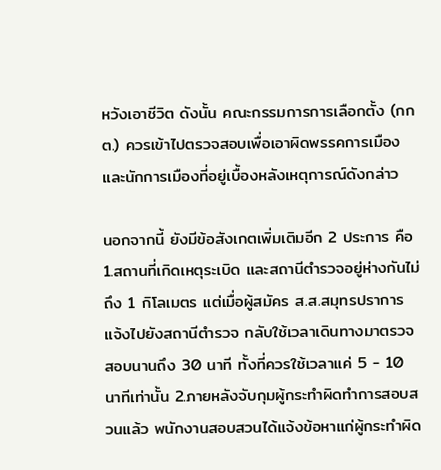หวังเอาชีวิต ดังนั้น คณะกรรมการการเลือกตั้ง (กกต.) ควรเข้าไปตรวจสอบเพื่อเอาผิดพรรคการเมืองและนักการเมืองที่อยู่เบื้องหลังเหตุการณ์ดังกล่าว

นอกจากนี้ ยังมีข้อสังเกตเพิ่มเติมอีก 2 ประการ คือ 1.สถานที่เกิดเหตุระเบิด และสถานีตำรวจอยู่ห่างกันไม่ถึง 1 กิโลเมตร แต่เมื่อผู้สมัคร ส.ส.สมุทรปราการ แจ้งไปยังสถานีตำรวจ กลับใช้เวลาเดินทางมาตรวจสอบนานถึง 30 นาที ทั้งที่ควรใช้เวลาแค่ 5 - 10 นาทีเท่านั้น 2.ภายหลังจับกุมผู้กระทำผิดทำการสอบสวนแล้ว พนักงานสอบสวนได้แจ้งข้อหาแก่ผู้กระทำผิด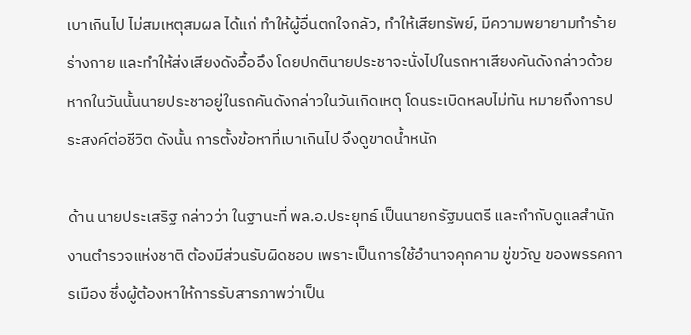เบาเกินไป ไม่สมเหตุสมผล ได้แก่ ทำให้ผู้อื่นตกใจกลัว, ทำให้เสียทรัพย์, มีความพยายามทำร้ายร่างกาย และทำให้ส่งเสียงดังอื้ออึง โดยปกตินายประชาจะนั่งไปในรถหาเสียงคันดังกล่าวด้วย หากในวันนั้นนายประชาอยู่ในรถคันดังกล่าวในวันเกิดเหตุ โดนระเบิดหลบไม่ทัน หมายถึงการประสงค์ต่อชีวิต ดังนั้น การตั้งข้อหาที่เบาเกินไป จึงดูขาดน้ำหนัก

ด้าน นายประเสริฐ กล่าวว่า ในฐานะที่ พล.อ.ประยุทธ์ เป็นนายกรัฐมนตรี และกำกับดูแลสำนักงานตำรวจแห่งชาติ ต้องมีส่วนรับผิดชอบ เพราะเป็นการใช้อำนาจคุกคาม ขู่ขวัญ ของพรรคการเมือง ซึ่งผู้ต้องหาให้การรับสารภาพว่าเป็น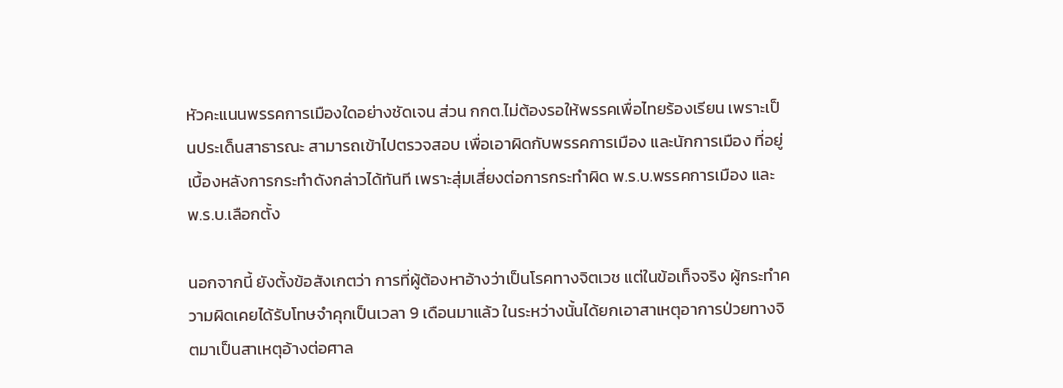หัวคะแนนพรรคการเมืองใดอย่างชัดเจน ส่วน กกต.ไม่ต้องรอให้พรรคเพื่อไทยร้องเรียน เพราะเป็นประเด็นสาธารณะ สามารถเข้าไปตรวจสอบ เพื่อเอาผิดกับพรรคการเมือง และนักการเมือง ที่อยู่เบื้องหลังการกระทำดังกล่าวได้ทันที เพราะสุ่มเสี่ยงต่อการกระทำผิด พ.ร.บ.พรรคการเมือง และ พ.ร.บ.เลือกตั้ง

นอกจากนี้ ยังตั้งข้อสังเกตว่า การที่ผู้ต้องหาอ้างว่าเป็นโรคทางจิตเวช แต่ในข้อเท็จจริง ผู้กระทำความผิดเคยได้รับโทษจำคุกเป็นเวลา 9 เดือนมาแล้ว ในระหว่างนั้นได้ยกเอาสาเหตุอาการป่วยทางจิตมาเป็นสาเหตุอ้างต่อศาล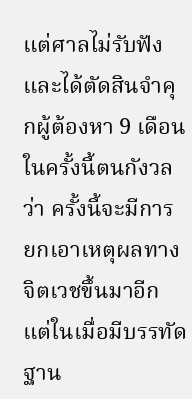แต่ศาลไม่รับฟัง และได้ตัดสินจำคุกผู้ต้องหา 9 เดือน ในครั้งนี้ตนกังวลว่า ครั้งนี้จะมีการยกเอาเหตุผลทางจิตเวชขึ้นมาอีก แต่ในเมื่อมีบรรทัดฐาน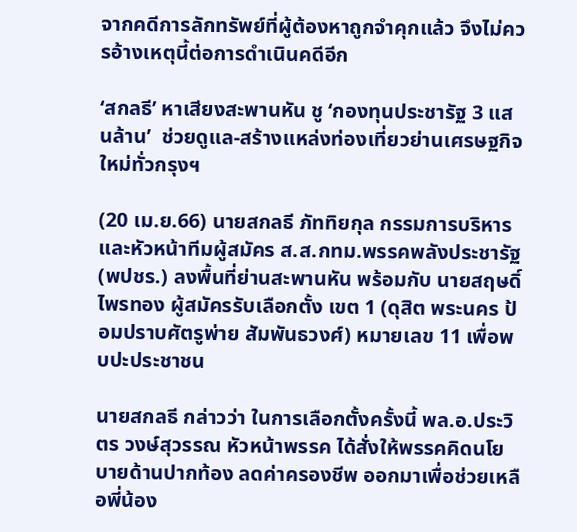จากคดีการลักทรัพย์ที่ผู้ต้องหาถูกจำคุกแล้ว จึงไม่ควรอ้างเหตุนี้ต่อการดำเนินคดีอีก

‘สกลธี’ หาเสียงสะพานหัน ชู ‘กองทุนประชารัฐ 3 แสนล้าน’  ช่วยดูแล-สร้างแหล่งท่องเที่ยวย่านเศรษฐกิจใหม่ทั่วกรุงฯ

(20 เม.ย.66) นายสกลธี ภัททิยกุล กรรมการบริหาร และหัวหน้าทีมผู้สมัคร ส.ส.กทม.พรรคพลังประชารัฐ (พปชร.) ลงพื้นที่ย่านสะพานหัน พร้อมกับ นายสฤษดิ์ ไพรทอง ผู้สมัครรับเลือกตั้ง เขต 1 (ดุสิต พระนคร ป้อมปราบศัตรูพ่าย สัมพันธวงศ์) หมายเลข 11 เพื่อพบปะประชาชน

นายสกลธี กล่าวว่า ในการเลือกตั้งครั้งนี้ พล.อ.ประวิตร วงษ์สุวรรณ หัวหน้าพรรค ได้สั่งให้พรรคคิดนโยบายด้านปากท้อง ลดค่าครองชีพ ออกมาเพื่อช่วยเหลือพี่น้อง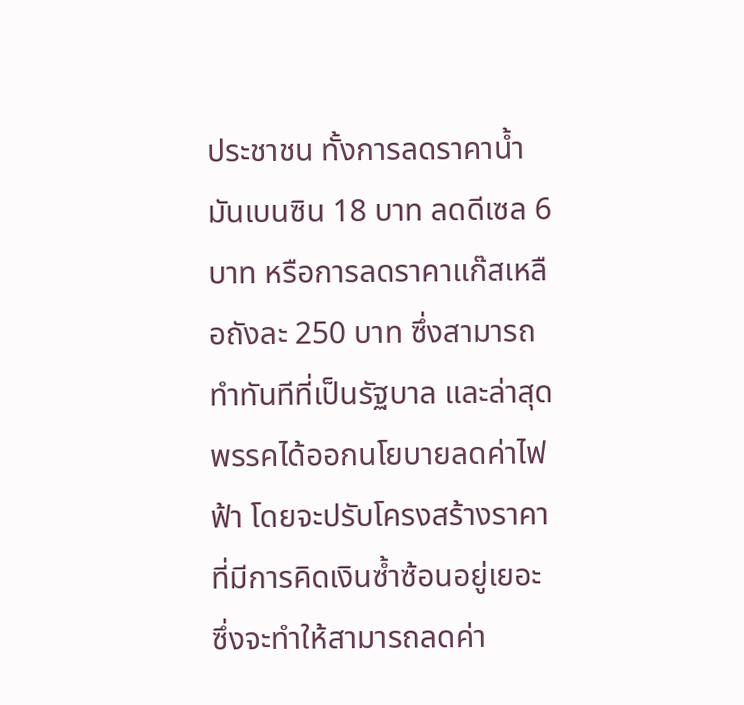ประชาชน ทั้งการลดราคาน้ำมันเบนซิน 18 บาท ลดดีเซล 6 บาท หรือการลดราคาแก๊สเหลือถังละ 250 บาท ซึ่งสามารถทำทันทีที่เป็นรัฐบาล และล่าสุดพรรคได้ออกนโยบายลดค่าไฟฟ้า โดยจะปรับโครงสร้างราคาที่มีการคิดเงินซ้ำซ้อนอยู่เยอะ ซึ่งจะทำให้สามารถลดค่า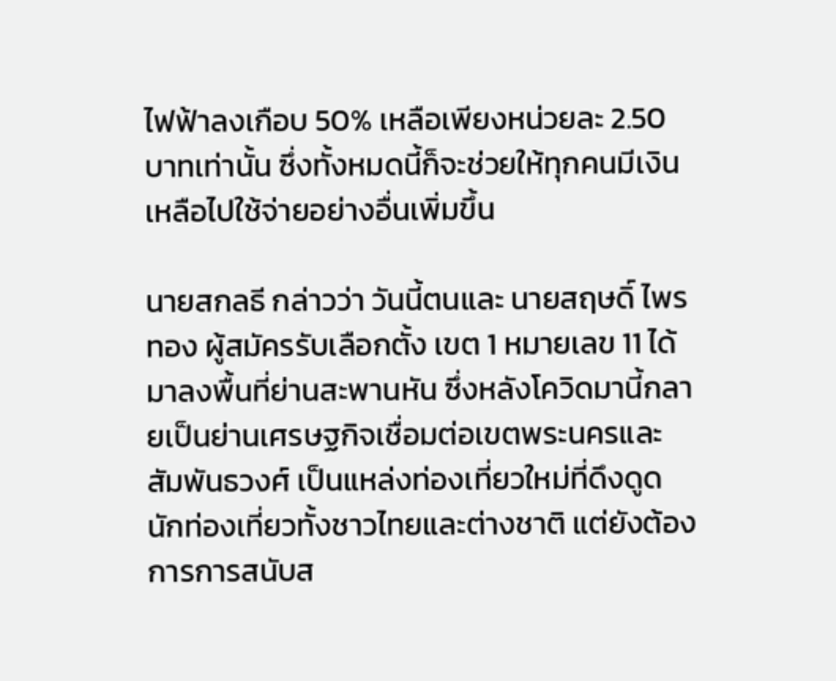ไฟฟ้าลงเกือบ 50% เหลือเพียงหน่วยละ 2.50 บาทเท่านั้น ซึ่งทั้งหมดนี้ก็จะช่วยให้ทุกคนมีเงินเหลือไปใช้จ่ายอย่างอื่นเพิ่มขึ้น

นายสกลธี กล่าวว่า วันนี้ตนและ นายสฤษดิ์ ไพรทอง ผู้สมัครรับเลือกตั้ง เขต 1 หมายเลข 11 ได้มาลงพื้นที่ย่านสะพานหัน ซึ่งหลังโควิดมานี้กลายเป็นย่านเศรษฐกิจเชื่อมต่อเขตพระนครและสัมพันธวงศ์ เป็นแหล่งท่องเที่ยวใหม่ที่ดึงดูดนักท่องเที่ยวทั้งชาวไทยและต่างชาติ แต่ยังต้องการการสนับส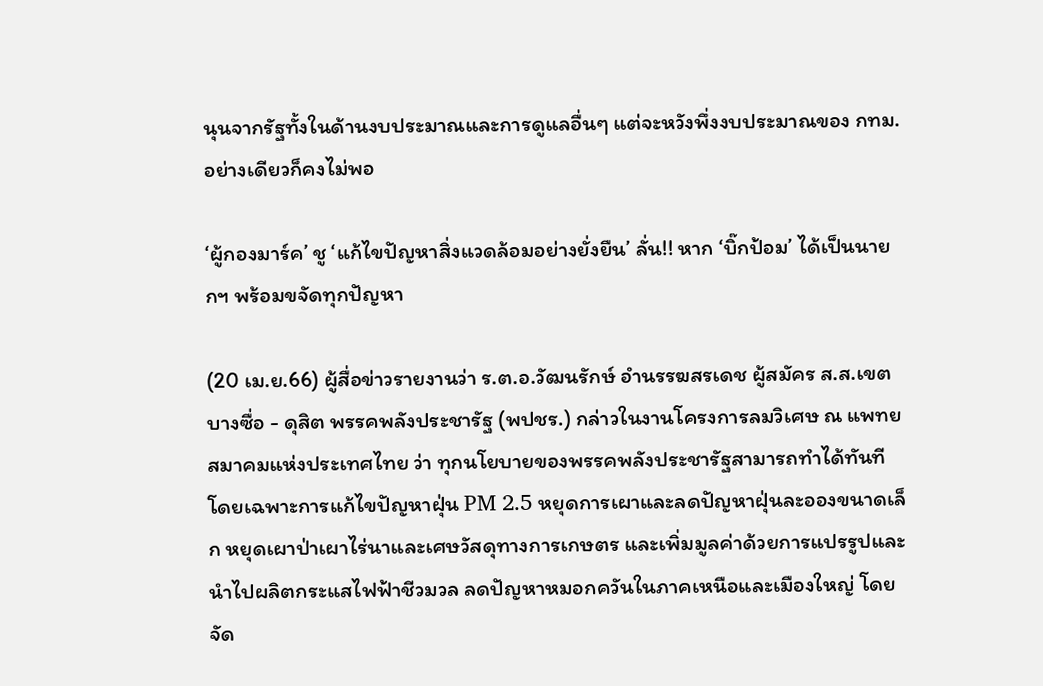นุนจากรัฐทั้งในด้านงบประมาณและการดูแลอื่นๆ แต่จะหวังพึ่งงบประมาณของ กทม.อย่างเดียวก็คงไม่พอ

‘ผู้กองมาร์ค’ ชู ‘แก้ไขปัญหาสิ่งแวดล้อมอย่างยั่งยืน’ ลั่น!! หาก ‘บิ๊กป้อม’ ได้เป็นนายกฯ พร้อมขจัดทุกปัญหา

(20 เม.ย.66) ผู้สื่อข่าวรายงานว่า ร.ต.อ.วัฒนรักษ์ อำนรรฆสรเดช ผู้สมัคร ส.ส.เขตบางซื่อ - ดุสิต พรรคพลังประชารัฐ (พปชร.) กล่าวในงานโครงการลมวิเศษ ณ แพทยสมาคมแห่งประเทศไทย ว่า ทุกนโยบายของพรรคพลังประชารัฐสามารถทำได้ทันที โดยเฉพาะการแก้ไขปัญหาฝุ่น PM 2.5 หยุดการเผาและลดปัญหาฝุ่นละอองขนาดเล็ก หยุดเผาป่าเผาไร่นาและเศษวัสดุทางการเกษตร และเพิ่มมูลค่าด้วยการแปรรูปและนำไปผลิตกระแสไฟฟ้าชีวมวล ลดปัญหาหมอกควันในภาคเหนือและเมืองใหญ่ โดยจัด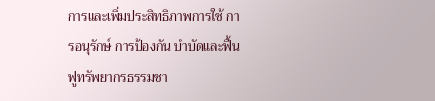การและเพิ่มประสิทธิภาพการใช้ การอนุรักษ์ การป้องกัน บำบัดและฟื้นฟูทรัพยากรธรรมชา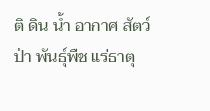ติ ดิน น้ำ อากาศ สัตว์ป่า พันธุ์พืช แร่ธาตุ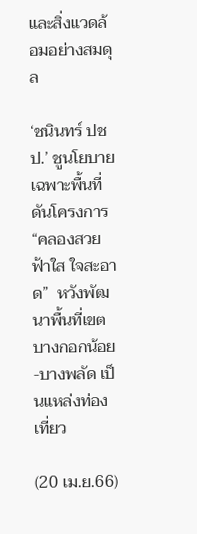และสิ่งแวดล้อมอย่างสมดุล

‘ชนินทร์ ปชป.’ ชูนโยบายเฉพาะพื้นที่ ดันโครงการ “คลองสวย ฟ้าใส ใจสะอาด”  หวังพัฒนาพื้นที่เขตบางกอกน้อย-บางพลัด เป็นแหล่งท่องเที่ยว

(20 เม.ย.66)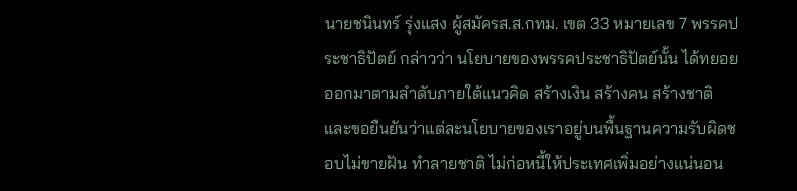นายชนินทร์ รุ่งแสง ผู้สมัครส.ส.กทม. เขต 33 หมายเลข 7 พรรคประชาธิปัตย์ กล่าวว่า นโยบายของพรรคประชาธิปัตย์นั้น ได้ทยอยออกมาตามลำดับภายใต้แนวคิด สร้างเงิน สร้างคน สร้างชาติ และขอยืนยันว่าแต่ละนโยบายของเราอยู่บนพื้นฐานความรับผิดชอบไม่ขายฝัน ทำลายชาติ ไม่ก่อหนี้ให้ประเทศเพิ่มอย่างแน่นอน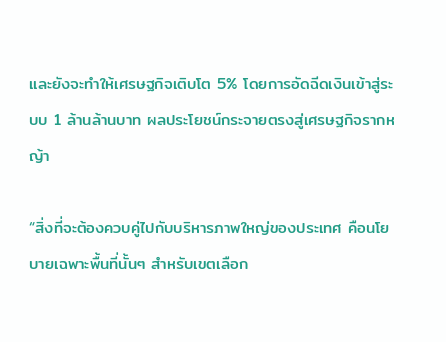และยังจะทำให้เศรษฐกิจเติบโต 5% โดยการอัดฉีดเงินเข้าสู่ระบบ 1 ล้านล้านบาท ผลประโยชน์กระจายตรงสู่เศรษฐกิจรากหญ้า

“สิ่งที่จะต้องควบคู่ไปกับบริหารภาพใหญ่ของประเทศ คือนโยบายเฉพาะพื้นที่นั้นๆ สำหรับเขตเลือก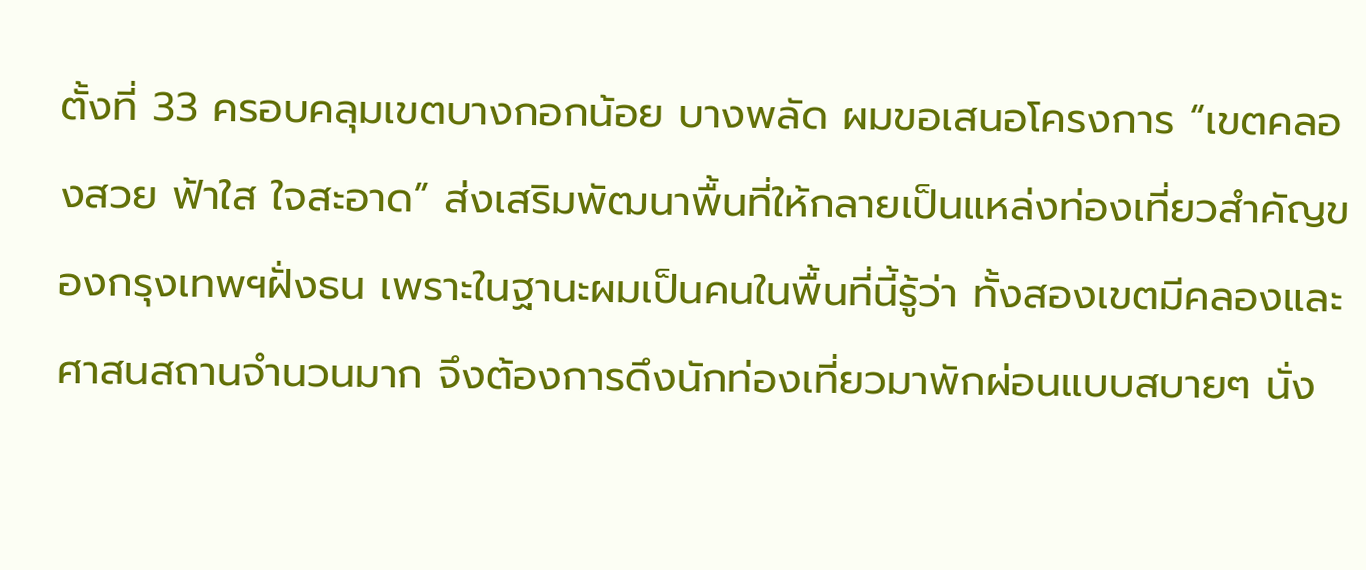ตั้งที่ 33 ครอบคลุมเขตบางกอกน้อย บางพลัด ผมขอเสนอโครงการ “เขตคลองสวย ฟ้าใส ใจสะอาด” ส่งเสริมพัฒนาพื้นที่ให้กลายเป็นแหล่งท่องเที่ยวสำคัญของกรุงเทพฯฝั่งธน เพราะในฐานะผมเป็นคนในพื้นที่นี้รู้ว่า ทั้งสองเขตมีคลองและศาสนสถานจำนวนมาก จึงต้องการดึงนักท่องเที่ยวมาพักผ่อนแบบสบายๆ นั่ง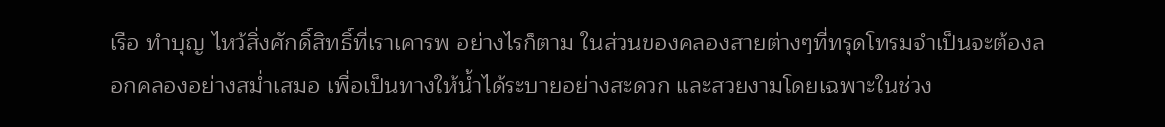เรือ ทำบุญ ไหว้สิ่งศักดิ์สิทธิ์ที่เราเคารพ อย่างไรก็ตาม ในส่วนของคลองสายต่างๆที่ทรุดโทรมจำเป็นจะต้องลอกคลองอย่างสม่ำเสมอ เพื่อเป็นทางให้น้ำได้ระบายอย่างสะดวก และสวยงามโดยเฉพาะในช่วง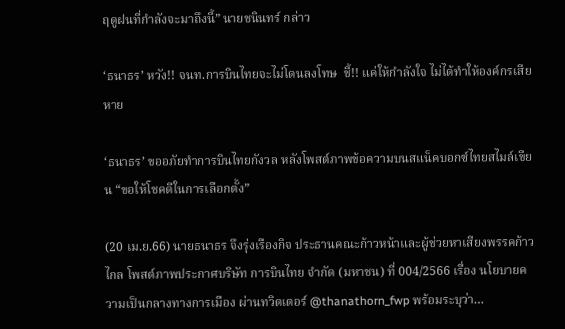ฤดูฝนที่กำลังจะมาถึงนี้” นายชนินทร์ กล่าว

‘ธนาธร’ หวัง!! จนท.การบินไทยจะไม่โดนลงโทษ  ชี้!! แค่ให้กำลังใจ ไม่ได้ทำให้องค์กรเสียหาย

‘ธนาธร’ ขออภัยทำการบินไทยกังวล หลังโพสต์ภาพข้อความบนสแน็คบอกซ์ไทยสไมล์เขียน “ขอให้โชคดีในการเลือกตั้ง”

(20 เม.ย.66) นายธนาธร จึงรุ่งเรืองกิจ ประธานคณะก้าวหน้าและผู้ช่วยหาเสียงพรรคก้าวไกล โพสต์ภาพประกาศบริษัท การบินไทย จำกัด (มหาชน) ที่ 004/2566 เรื่อง นโยบายความเป็นกลางทางการเมือง ผ่านทวิตเตอร์ @thanathorn_fwp พร้อมระบุว่า…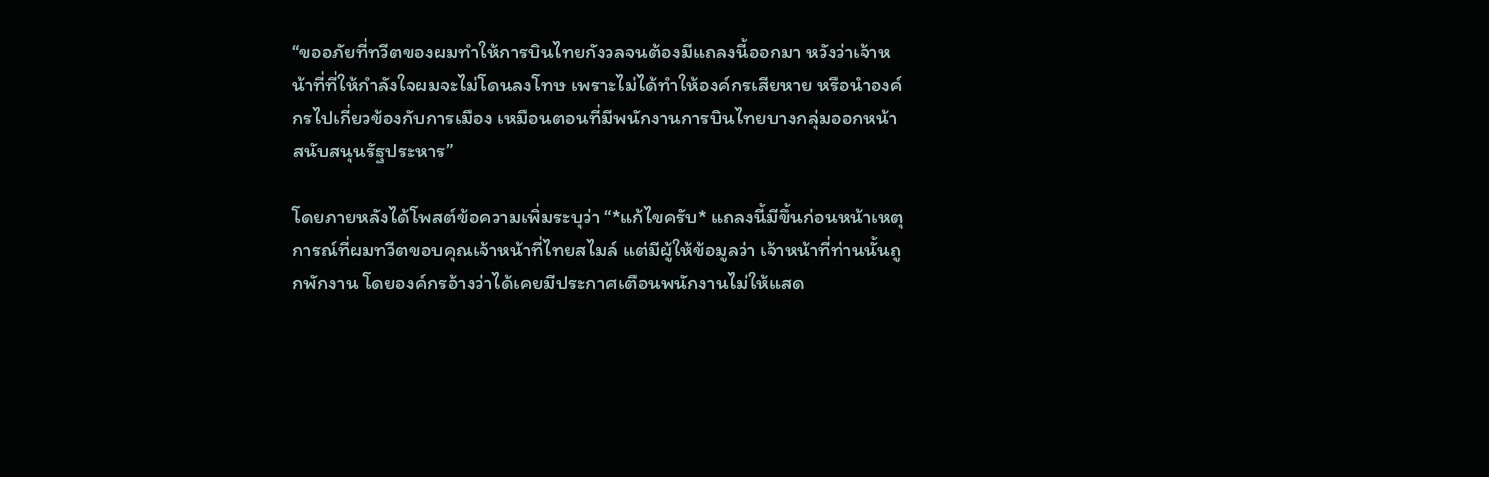“ขออภัยที่ทวีตของผมทำให้การบินไทยกังวลจนต้องมีแถลงนี้ออกมา หวังว่าเจ้าหน้าที่ที่ให้กำลังใจผมจะไม่โดนลงโทษ เพราะไม่ได้ทำให้องค์กรเสียหาย หรือนำองค์กรไปเกี่ยวข้องกับการเมือง เหมือนตอนที่มีพนักงานการบินไทยบางกลุ่มออกหน้าสนับสนุนรัฐประหาร”

โดยภายหลังได้โพสต์ข้อความเพิ่มระบุว่า “*แก้ไขครับ* แถลงนี้มีขึ้นก่อนหน้าเหตุการณ์ที่ผมทวีตขอบคุณเจ้าหน้าที่ไทยสไมล์ แต่มีผู้ให้ข้อมูลว่า เจ้าหน้าที่ท่านนั้นถูกพักงาน โดยองค์กรอ้างว่าได้เคยมีประกาศเตือนพนักงานไม่ให้แสด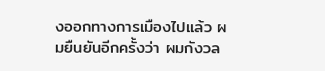งออกทางการเมืองไปแล้ว ผมยืนยันอีกครั้งว่า ผมกังวล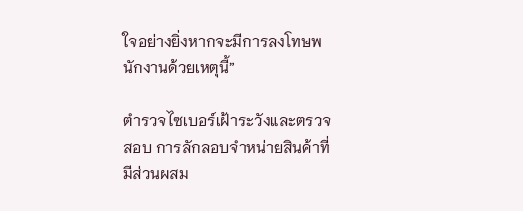ใจอย่างยิ่งหากจะมีการลงโทษพนักงานด้วยเหตุนี้”

ตำรวจไซเบอร์เฝ้าระวังและตรวจสอบ การลักลอบจำหน่ายสินค้าที่มีส่วนผสม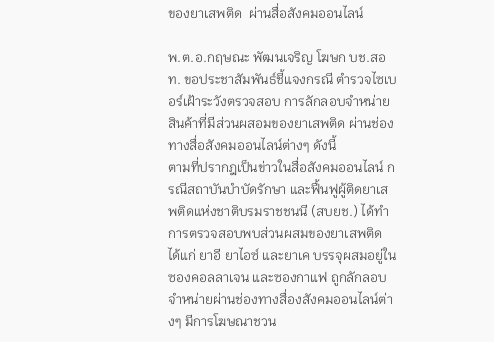ของยาเสพติด  ผ่านสื่อสังคมออนไลน์

พ.ต.อ.กฤษณะ พัฒนเจริญ โฆษก บช.สอท. ขอประชาสัมพันธ์ชี้แจงกรณี ตำรวจไซเบอร์เฝ้าระวังตรวจสอบ การลักลอบจำหน่ายสินค้าที่มีส่วนผสอมของยาเสพติด ผ่านช่องทางสื่อสังคมออนไลน์ต่างๆ ดังนี้
ตามที่ปรากฎเป็นข่าวในสื่อสังคมออนไลน์ กรณีสถาบันบำบัดรักษา และฟื้นฟูผู้ติดยาเสพติดแห่งชาติบรมราชชนนี (สบยช.) ได้ทำการตรวจสอบพบส่วนผสมของยาเสพติด ได้แก่ ยาอี ยาไอซ์ และยาเค บรรจุผสมอยู่ในซองคอลลาเจน และซองกาแฟ ถูกลักลอบจำหน่ายผ่านช่องทางสื่องสังคมออนไลน์ต่างๆ มีการโฆษณาชวน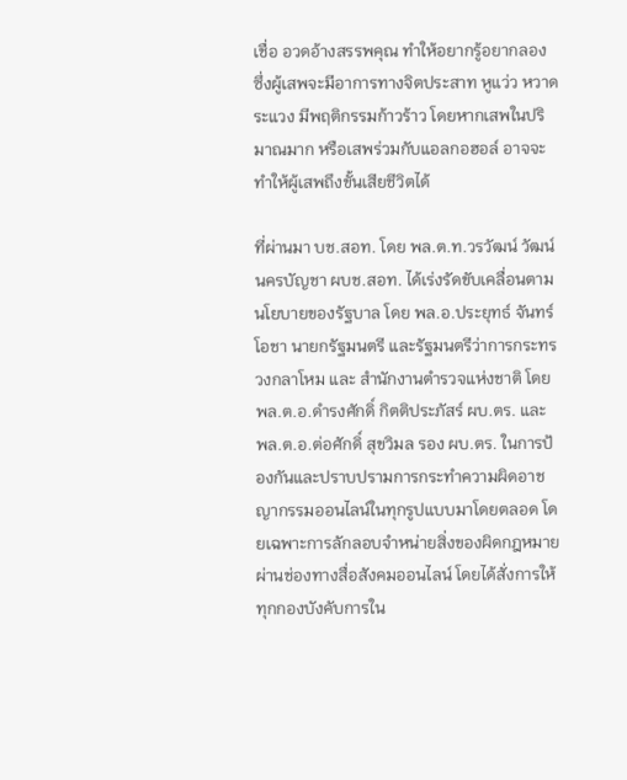เชื่อ อวดอ้างสรรพคุณ ทำให้อยากรู้อยากลอง ซึ่งผู้เสพจะมีอาการทางจิตประสาท หูแว่ว หวาดระแวง มีพฤติกรรมก้าวร้าว โดยหากเสพในปริมาณมาก หรือเสพร่วมกับแอลกอฮอล์ อาจจะทำให้ผู้เสพถึงขั้นเสียชีวิตได้

ที่ผ่านมา บช.สอท. โดย พล.ต.ท.วรวัฒน์ วัฒน์นครบัญชา ผบช.สอท. ได้เร่งรัดขับเคลื่อนตามนโยบายของรัฐบาล โดย พล.อ.ประยุทธ์ จันทร์โอชา นายกรัฐมนตรี และรัฐมนตรีว่าการกระทรวงกลาโหม และ สำนักงานตำรวจแห่งชาติ โดย พล.ต.อ.ดำรงศักดิ์ กิตติประภัสร์ ผบ.ตร. และ พล.ต.อ.ต่อศักดิ์ สุขวิมล รอง ผบ.ตร. ในการป้องกันและปราบปรามการกระทำความผิดอาชญากรรมออนไลน์ในทุกรูปแบบมาโดยตลอด โดยเฉพาะการลักลอบจำหน่ายสิ่งของผิดกฎหมายผ่านช่องทางสื่อสังคมออนไลน์ โดยได้สั่งการให้ทุกกองบังคับการใน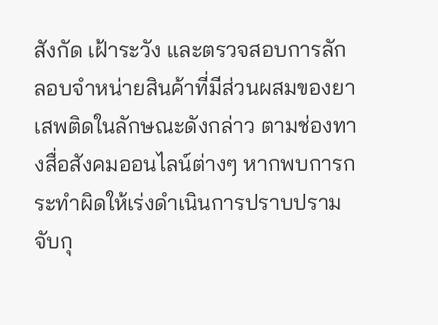สังกัด เฝ้าระวัง และตรวจสอบการลักลอบจำหน่ายสินค้าที่มีส่วนผสมของยาเสพติดในลักษณะดังกล่าว ตามช่องทางสื่อสังคมออนไลน์ต่างๆ หากพบการกระทำผิดให้เร่งดำเนินการปราบปรามจับกุ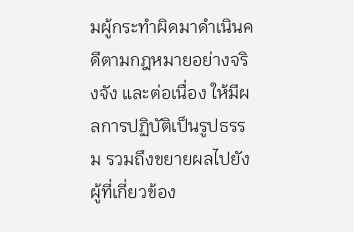มผู้กระทำผิดมาดำเนินคดีตามกฎหมายอย่างจริงจัง และต่อเนื่อง ให้มีผลการปฏิบัติเป็นรูปธรรม รวมถึงขยายผลไปยังผู้ที่เกี่ยวข้อง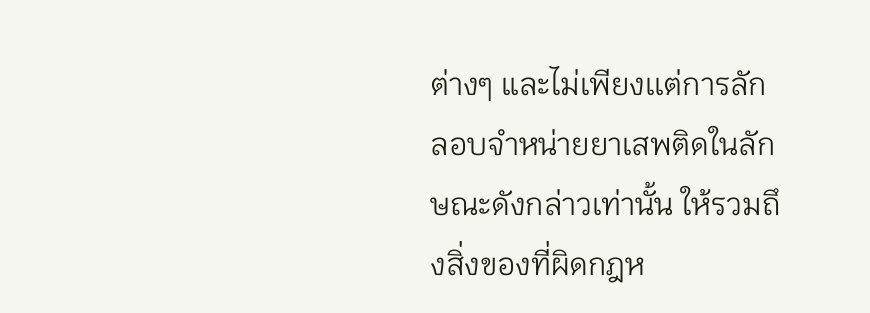ต่างๆ และไม่เพียงเเต่การลักลอบจำหน่ายยาเสพติดในลักษณะดังกล่าวเท่านั้น ให้รวมถึงสิ่งของที่ผิดกฎห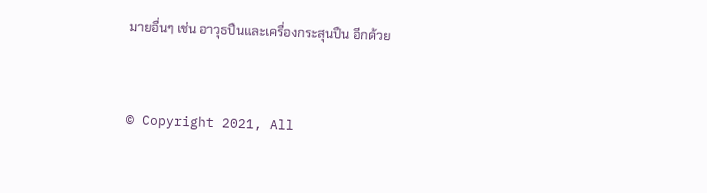มายอื่นๆ เช่น อาวุธปืนและเครื่องกระสุนปืน อีกด้วย


© Copyright 2021, All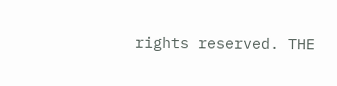rights reserved. THE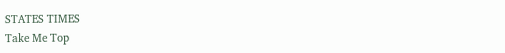STATES TIMES
Take Me Top